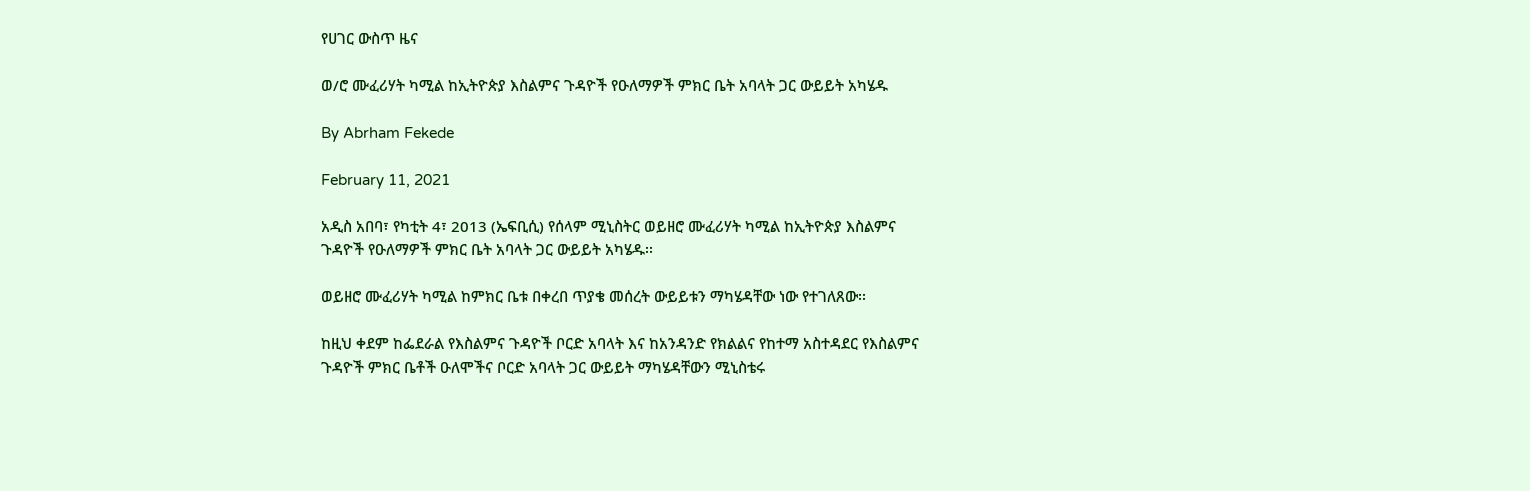የሀገር ውስጥ ዜና

ወ/ሮ ሙፈሪሃት ካሚል ከኢትዮጵያ እስልምና ጉዳዮች የዑለማዎች ምክር ቤት አባላት ጋር ውይይት አካሄዱ

By Abrham Fekede

February 11, 2021

አዲስ አበባ፣ የካቲት 4፣ 2013 (ኤፍቢሲ) የሰላም ሚኒስትር ወይዘሮ ሙፈሪሃት ካሚል ከኢትዮጵያ እስልምና ጉዳዮች የዑለማዎች ምክር ቤት አባላት ጋር ውይይት አካሄዱ፡፡

ወይዘሮ ሙፈሪሃት ካሚል ከምክር ቤቱ በቀረበ ጥያቄ መሰረት ውይይቱን ማካሄዳቸው ነው የተገለጸው፡፡

ከዚህ ቀደም ከፌደራል የእስልምና ጉዳዮች ቦርድ አባላት እና ከአንዳንድ የክልልና የከተማ አስተዳደር የእስልምና ጉዳዮች ምክር ቤቶች ዑለሞችና ቦርድ አባላት ጋር ውይይት ማካሄዳቸውን ሚኒስቴሩ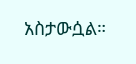አስታውሷል።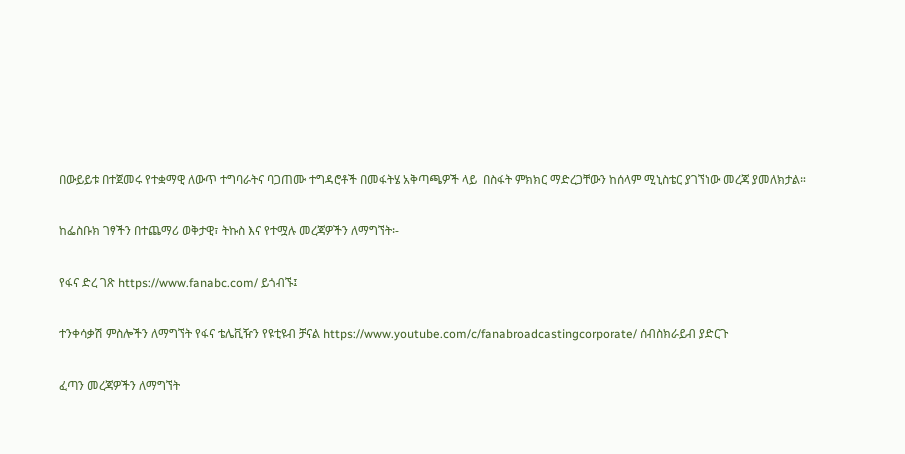በውይይቱ በተጀመሩ የተቋማዊ ለውጥ ተግባራትና ባጋጠሙ ተግዳሮቶች በመፋትሄ አቅጣጫዎች ላይ  በስፋት ምክክር ማድረጋቸውን ከሰላም ሚኒስቴር ያገኘነው መረጃ ያመለክታል።

ከፌስቡክ ገፃችን በተጨማሪ ወቅታዊ፣ ትኩስ እና የተሟሉ መረጃዎችን ለማግኘት፡-

የፋና ድረ ገጽ https://www.fanabc.com/ ይጎብኙ፤

ተንቀሳቃሽ ምስሎችን ለማግኘት የፋና ቴሌቪዥን የዩቲዩብ ቻናል https://www.youtube.com/c/fanabroadcastingcorporate/ ሰብስክራይብ ያድርጉ

ፈጣን መረጃዎችን ለማግኘት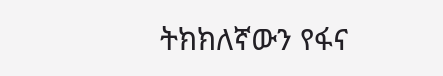ትክክለኛውን የፋና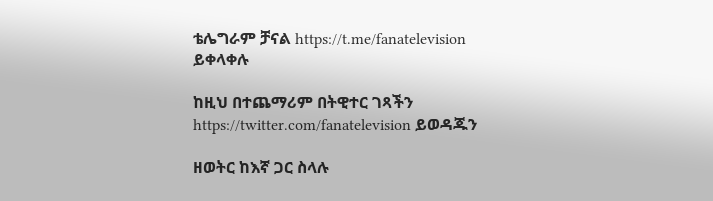ቴሌግራም ቻናል https://t.me/fanatelevision ይቀላቀሉ

ከዚህ በተጨማሪም በትዊተር ገጻችን https://twitter.com/fanatelevision ይወዳጁን

ዘወትር ከእኛ ጋር ስላሉ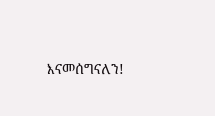እናመሰግናለን!